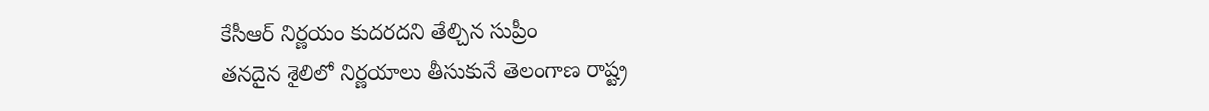కేసీఆర్ నిర్ణయం కుదరదని తేల్చిన సుప్రీం
తనదైన శైలిలో నిర్ణయాలు తీసుకునే తెలంగాణ రాష్ట్ర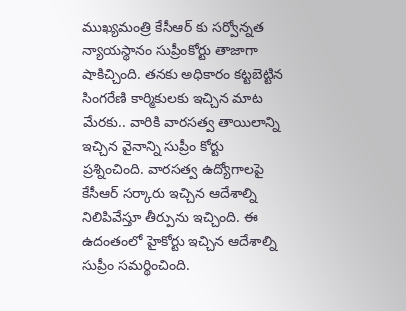ముఖ్యమంత్రి కేసీఆర్ కు సర్వోన్నత న్యాయస్థానం సుప్రీంకోర్టు తాజాగా షాకిచ్చింది. తనకు అధికారం కట్టబెట్టిన సింగరేణి కార్మికులకు ఇచ్చిన మాట మేరకు.. వారికి వారసత్వ తాయిలాన్ని ఇచ్చిన వైనాన్ని సుప్రీం కోర్టు ప్రశ్నించింది. వారసత్వ ఉద్యోగాలపై కేసీఆర్ సర్కారు ఇచ్చిన ఆదేశాల్ని నిలిపివేస్తూ తీర్పును ఇచ్చింది. ఈ ఉదంతంలో హైకోర్టు ఇచ్చిన ఆదేశాల్ని సుప్రీం సమర్థించింది.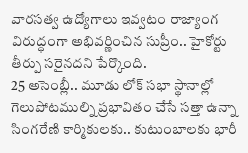వారసత్వ ఉద్యోగాలు ఇవ్వటం రాజ్యాంగ విరుద్ధంగా అభివర్ణించిన సుప్రీం.. హైకోర్టు తీర్పు సరైనదని పేర్కొంది.
25 అసెంబ్లీ.. మూడు లోక్ సభా స్థానాల్లో గెలుపోటముల్ని ప్రభావితం చేసే సత్తా ఉన్నా సింగరేణి కార్మికులకు.. కుటుంబాలకు భారీ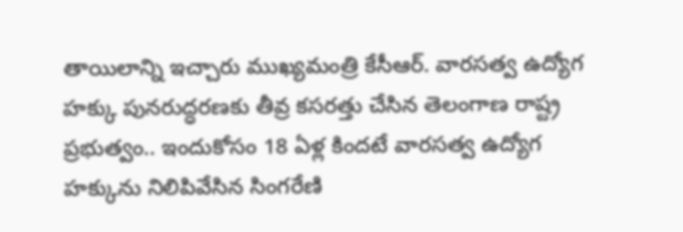తాయిలాన్ని ఇచ్చారు ముఖ్యమంత్రి కేసీఆర్. వారసత్వ ఉద్యోగ హక్కు పునరుద్ధరణకు తీవ్ర కసరత్తు చేసిన తెలంగాణ రాష్ట్ర ప్రభుత్వం.. ఇందుకోసం 18 ఏళ్ల కిందటే వారసత్వ ఉద్యోగ హక్కును నిలిపివేసిన సింగరేణి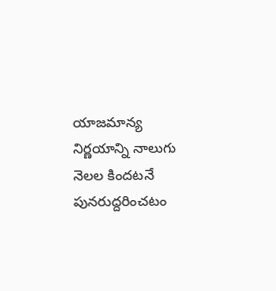యాజమాన్య నిర్ణయాన్ని నాలుగు నెలల కిందటనే పునరుద్దరించటం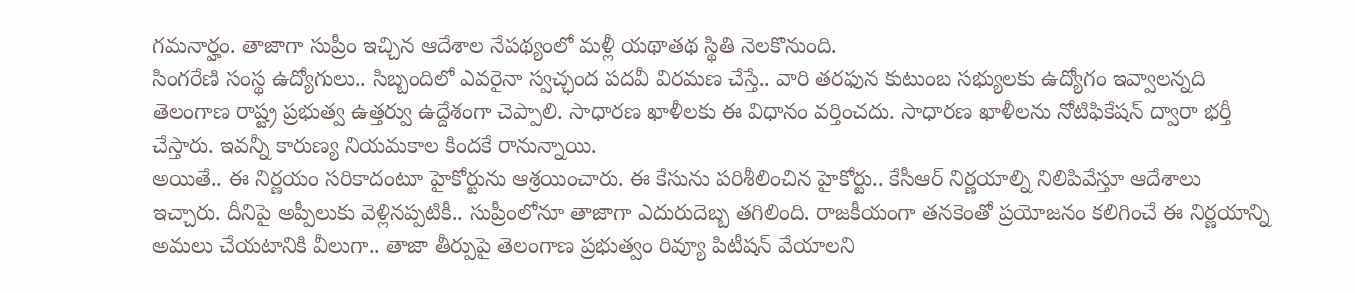గమనార్హం. తాజాగా సుప్రీం ఇచ్చిన ఆదేశాల నేపథ్యంలో మళ్లీ యథాతథ స్థితి నెలకొనుంది.
సింగరేణి సంస్థ ఉద్యోగులు.. సిబ్బందిలో ఎవరైనా స్వచ్ఛంద పదవీ విరమణ చేస్తే.. వారి తరఫున కుటుంబ సభ్యులకు ఉద్యోగం ఇవ్వాలన్నది తెలంగాణ రాష్ట్ర ప్రభుత్వ ఉత్తర్వు ఉద్దేశంగా చెప్పాలి. సాధారణ ఖాళీలకు ఈ విధానం వర్తించదు. సాధారణ ఖాళీలను నోటిఫికేషన్ ద్వారా భర్తీ చేస్తారు. ఇవన్నీ కారుణ్య నియమకాల కిందకే రానున్నాయి.
అయితే.. ఈ నిర్ణయం సరికాదంటూ హైకోర్టును ఆశ్రయించారు. ఈ కేసును పరిశీలించిన హైకోర్టు.. కేసీఆర్ నిర్ణయాల్ని నిలిపివేస్తూ ఆదేశాలు ఇచ్చారు. దీనిపై అప్పీలుకు వెళ్లినప్పటికీ.. సుప్రీంలోనూ తాజాగా ఎదురుదెబ్బ తగిలింది. రాజకీయంగా తనకెంతో ప్రయోజనం కలిగించే ఈ నిర్ణయాన్ని అమలు చేయటానికి వీలుగా.. తాజా తీర్పుపై తెలంగాణ ప్రభుత్వం రివ్యూ పిటీషన్ వేయాలని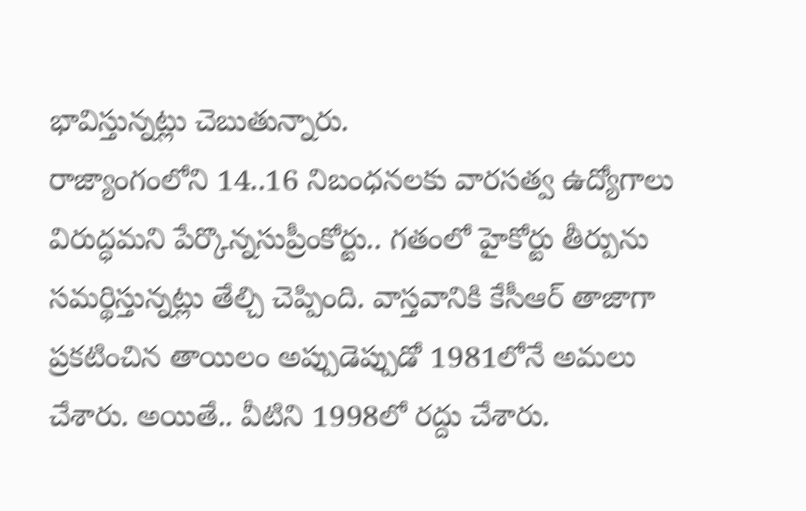భావిస్తున్నట్లు చెబుతున్నారు.
రాజ్యాంగంలోని 14..16 నిబంధనలకు వారసత్వ ఉద్యోగాలు విరుద్ధమని పేర్కొన్నసుప్రీంకోర్టు.. గతంలో హైకోర్టు తీర్పును సమర్థిస్తున్నట్లు తేల్చి చెప్పింది. వాస్తవానికి కేసీఆర్ తాజాగా ప్రకటించిన తాయిలం అప్పుడెప్పుడో 1981లోనే అమలు చేశారు. అయితే.. వీటిని 1998లో రద్దు చేశారు.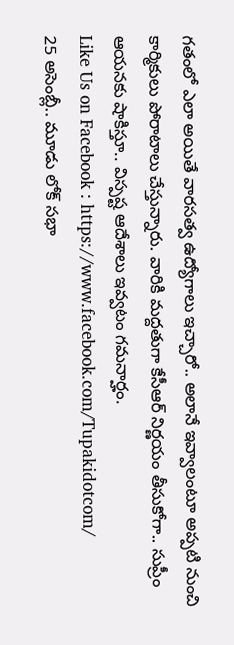గతంలో ఎలా అయితే వారసత్వ ఉద్యోగాలు ఇచ్చారో.. అలానే ఇవ్వాలంటూ అప్పటి నుంచి కార్మికులు పోరాటాలు చేస్తున్నారు. వారికి మద్దతుగా కేసీఆర్ నిర్ణయం తీసుకోగా.. సుప్రీం ఆయనకు షాకిస్తూ.. విస్పష్ట ఆదేశాలు ఇవ్వటం గమనార్హం.
Like Us on Facebook : https://www.facebook.com/Tupakidotcom/
25 అసెంబ్లీ.. మూడు లోక్ సభా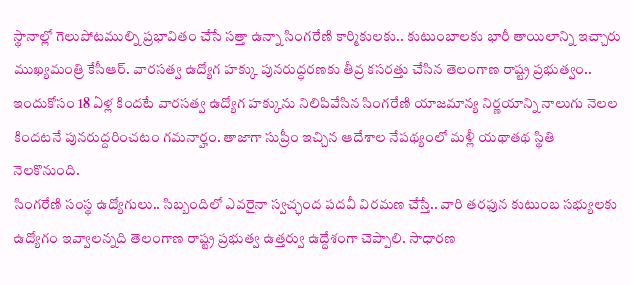స్థానాల్లో గెలుపోటముల్ని ప్రభావితం చేసే సత్తా ఉన్నా సింగరేణి కార్మికులకు.. కుటుంబాలకు భారీ తాయిలాన్ని ఇచ్చారు ముఖ్యమంత్రి కేసీఆర్. వారసత్వ ఉద్యోగ హక్కు పునరుద్ధరణకు తీవ్ర కసరత్తు చేసిన తెలంగాణ రాష్ట్ర ప్రభుత్వం.. ఇందుకోసం 18 ఏళ్ల కిందటే వారసత్వ ఉద్యోగ హక్కును నిలిపివేసిన సింగరేణి యాజమాన్య నిర్ణయాన్ని నాలుగు నెలల కిందటనే పునరుద్దరించటం గమనార్హం. తాజాగా సుప్రీం ఇచ్చిన ఆదేశాల నేపథ్యంలో మళ్లీ యథాతథ స్థితి నెలకొనుంది.
సింగరేణి సంస్థ ఉద్యోగులు.. సిబ్బందిలో ఎవరైనా స్వచ్ఛంద పదవీ విరమణ చేస్తే.. వారి తరఫున కుటుంబ సభ్యులకు ఉద్యోగం ఇవ్వాలన్నది తెలంగాణ రాష్ట్ర ప్రభుత్వ ఉత్తర్వు ఉద్దేశంగా చెప్పాలి. సాధారణ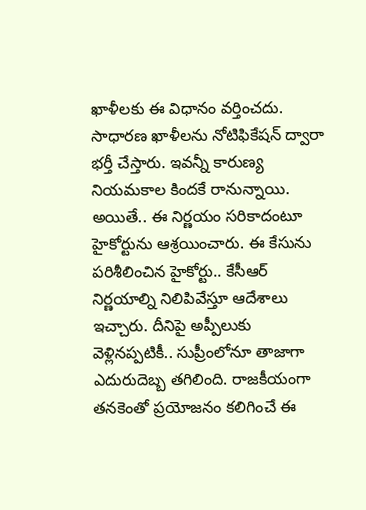ఖాళీలకు ఈ విధానం వర్తించదు. సాధారణ ఖాళీలను నోటిఫికేషన్ ద్వారా భర్తీ చేస్తారు. ఇవన్నీ కారుణ్య నియమకాల కిందకే రానున్నాయి.
అయితే.. ఈ నిర్ణయం సరికాదంటూ హైకోర్టును ఆశ్రయించారు. ఈ కేసును పరిశీలించిన హైకోర్టు.. కేసీఆర్ నిర్ణయాల్ని నిలిపివేస్తూ ఆదేశాలు ఇచ్చారు. దీనిపై అప్పీలుకు వెళ్లినప్పటికీ.. సుప్రీంలోనూ తాజాగా ఎదురుదెబ్బ తగిలింది. రాజకీయంగా తనకెంతో ప్రయోజనం కలిగించే ఈ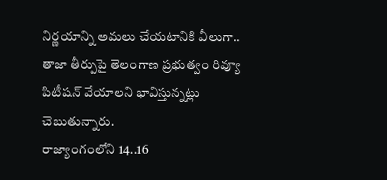నిర్ణయాన్ని అమలు చేయటానికి వీలుగా.. తాజా తీర్పుపై తెలంగాణ ప్రభుత్వం రివ్యూ పిటీషన్ వేయాలని భావిస్తున్నట్లు చెబుతున్నారు.
రాజ్యాంగంలోని 14..16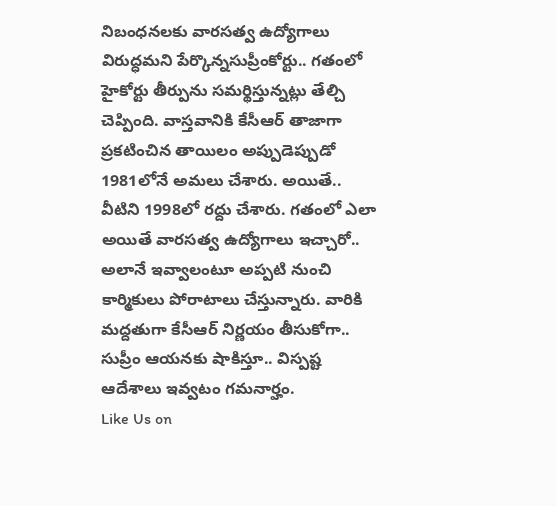నిబంధనలకు వారసత్వ ఉద్యోగాలు విరుద్ధమని పేర్కొన్నసుప్రీంకోర్టు.. గతంలో హైకోర్టు తీర్పును సమర్థిస్తున్నట్లు తేల్చి చెప్పింది. వాస్తవానికి కేసీఆర్ తాజాగా ప్రకటించిన తాయిలం అప్పుడెప్పుడో 1981లోనే అమలు చేశారు. అయితే.. వీటిని 1998లో రద్దు చేశారు. గతంలో ఎలా అయితే వారసత్వ ఉద్యోగాలు ఇచ్చారో.. అలానే ఇవ్వాలంటూ అప్పటి నుంచి కార్మికులు పోరాటాలు చేస్తున్నారు. వారికి మద్దతుగా కేసీఆర్ నిర్ణయం తీసుకోగా.. సుప్రీం ఆయనకు షాకిస్తూ.. విస్పష్ట ఆదేశాలు ఇవ్వటం గమనార్హం.
Like Us on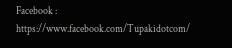Facebook : https://www.facebook.com/Tupakidotcom/